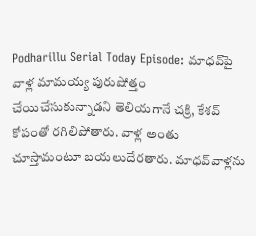Podharillu Serial Today Episode: మాధవ్‌పై వాళ్ల మామయ్య పురుషోత్తం చేయిచేసుకున్నాడని తెలియగానే చక్రి, కేశవ్‌ కోపంతో రగిలిపోతారు. వాళ్ల అంతు చూస్తామంటూ బయలుదేరతారు. మాధవ్‌వాళ్లను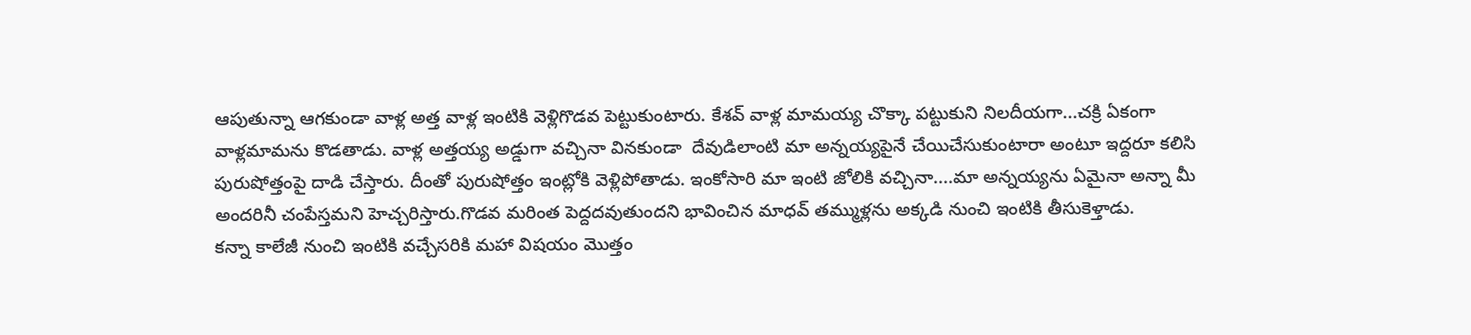ఆపుతున్నా ఆగకుండా వాళ్ల అత్త వాళ్ల ఇంటికి వెళ్లిగొడవ పెట్టుకుంటారు. కేశవ్‌ వాళ్ల మామయ్య చొక్కా పట్టుకుని నిలదీయగా...చక్రి ఏకంగా వాళ్లమామను కొడతాడు. వాళ్ల అత్తయ్య అడ్డుగా వచ్చినా వినకుండా  దేవుడిలాంటి మా అన్నయ్యపైనే చేయిచేసుకుంటారా అంటూ ఇద్దరూ కలిసి పురుషోత్తంపై దాడి చేస్తారు. దీంతో పురుషోత్తం ఇంట్లోకి వెళ్లిపోతాడు. ఇంకోసారి మా ఇంటి జోలికి వచ్చినా....మా అన్నయ్యను ఏమైనా అన్నా మీ అందరినీ చంపేస్తమని హెచ్చరిస్తారు.గొడవ మరింత పెద్దదవుతుందని భావించిన మాధవ్‌ తమ్ముళ్లను అక్కడి నుంచి ఇంటికి తీసుకెళ్తాడు.
కన్నా కాలేజీ నుంచి ఇంటికి వచ్చేసరికి మహా విషయం మొత్తం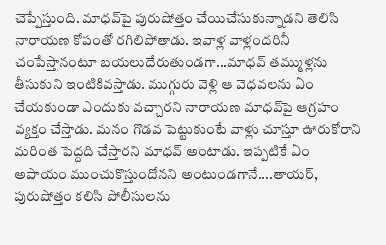చెప్పేస్తుంది. మాధవ్‌పై పురుషోత్తం చేయిచేసుకున్నాడని తెలిసి నారాయణ కోపంతో రగిలిపోతాడు. ఇవాళ్ల వాళ్లందరినీ చంపేస్తానంటూ బయలుదేరుతుండగా...మాధవ్‌ తమ్ముళ్లను తీసుకుని ఇంటికివస్తాడు. ముగ్గురు వెళ్లి ఆ వెధవలను ఏం చేయకుండా ఎందుకు వచ్చారని నారాయణ మాధవ్‌పై ఆగ్రహం వ్యక్తం చేస్తాడు. మనం గొడవ పెట్టుకుంటే వాళ్లు చూస్తూ ఊరుకోరాని మరింత పెద్దది చేస్తారని మాధవ్‌ అంటాడు. ఇప్పటికే ఏం అపాయం ముంచుకొస్తుందోనని అంటుండగానే....తాయర్‌, పురుషోత్తం కలిసి పోలీసులను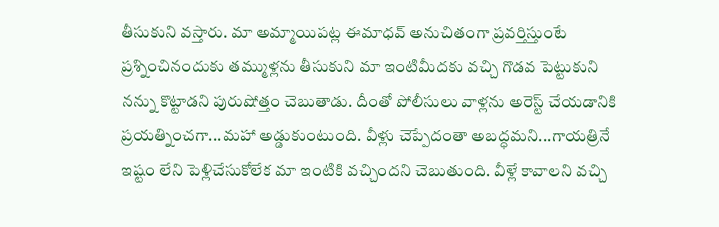తీసుకుని వస్తారు. మా అమ్మాయిపట్ల ఈమాధవ్‌ అనుచితంగా ప్రవర్తిస్తుంటే ప్రశ్నించినందుకు తమ్ముళ్లను తీసుకుని మా ఇంటిమీదకు వచ్చి గొడవ పెట్టుకుని నన్ను కొట్టాడని పురుషోత్తం చెబుతాడు. దీంతో పోలీసులు వాళ్లను అరెస్ట్ చేయడానికి ప్రయత్నించగా...మహా అడ్డుకుంటుంది. వీళ్లు చెప్పేదంతా అబద్ధమని...గాయత్రినే ఇష్టం లేని పెళ్లిచేసుకోలేక మా ఇంటికి వచ్చిందని చెబుతుంది. వీళ్లే కావాలని వచ్చి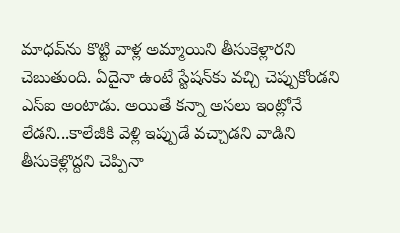మాధవ్‌ను కొట్టి వాళ్ల అమ్మాయిని తీసుకెళ్లారని చెబుతుంది. ఏదైనా ఉంటే స్టేషన్‌కు వచ్చి చెప్పుకోండని ఎస్‌ఐ అంటాడు. అయితే కన్నా అసలు ఇంట్లోనే లేడని...కాలేజీకి వెళ్లి ఇప్పుడే వచ్చాడని వాడిని తీసుకెళ్లొద్దని చెప్పినా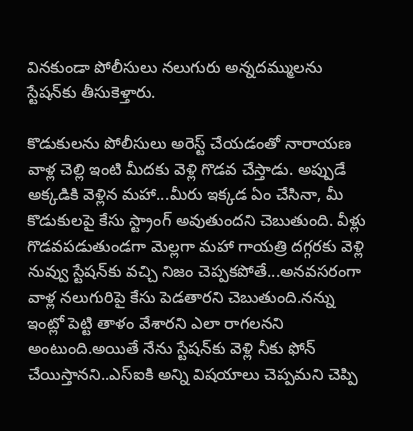వినకుండా పోలీసులు నలుగురు అన్నదమ్ములను స్టేషన్‌కు తీసుకెళ్తారు.

కొడుకులను పోలీసులు అరెస్ట్ చేయడంతో నారాయణ వాళ్ల చెల్లి ఇంటి మీదకు వెళ్లి గొడవ చేస్తాడు. అప్పుడే అక్కడికి వెళ్లిన మహా...మీరు ఇక్కడ ఏం చేసినా, మీ కొడుకులపై కేసు స్ట్రాంగ్‌ అవుతుందని చెబుతుంది. వీళ్లు గొడవపడుతుండగా మెల్లగా మహా గాయత్రి దగ్గరకు వెళ్లి నువ్వు స్టేషన్‌కు వచ్చి నిజం చెప్పకపోతే...అనవసరంగా వాళ్ల నలుగురిపై కేసు పెడతారని చెబుతుంది.నన్ను ఇంట్లో పెట్టి తాళం వేశారని ఎలా రాగలనని అంటుంది.అయితే నేను స్టేషన్‌కు వెళ్లి నీకు ఫోన్ చేయిస్తానని..ఎస్‌ఐకి అన్ని విషయాలు చెప్పమని చెప్పి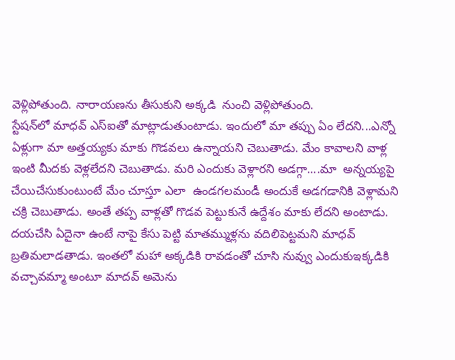వెళ్లిపోతుంది. నారాయణను తీసుకుని అక్కడి  నుంచి వెళ్లిపోతుంది.
స్టేషన్‌లో మాధవ్‌ ఎస్‌ఐతో మాట్లాడుతుంటాడు. ఇందులో మా తప్పు ఏం లేదని...ఎన్నో ఏళ్లుగా మా అత్తయ్యకు మాకు గొడవలు ఉన్నాయని చెబుతాడు. మేం కావాలని వాళ్ల ఇంటి మీదకు వెళ్లలేదని చెబుతాడు. మరి ఎందుకు వెళ్లారని అడగ్గా....మా  అన్నయ్యపై చేయిచేసుకుంటుంటే మేం చూస్తూ ఎలా  ఉండగలమండీ అందుకే అడగడానికి వెళ్లామని చక్రి చెబుతాడు. అంతే తప్ప వాళ్లతో గొడవ పెట్టుకునే ఉద్దేశం మాకు లేదని అంటాడు. దయచేసి ఏదైనా ఉంటే నాపై కేసు పెట్టి మాతమ్ముళ్లను వదిలిపెట్టమని మాధవ్‌ బ్రతిమలాడతాడు. ఇంతలో మహా అక్కడికి రావడంతో చూసి నువ్వు ఎందుకుఇక్కడికి వచ్చావమ్మా అంటూ మాదవ్‌ అమెను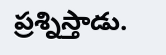ప్రశ్నిస్తాడు.